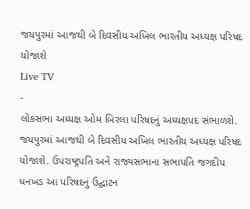જયપુરમાં આજથી બે દિવસીય અખિલ ભારતીય અધ્યક્ષ પરિષદ યોજાશે
Live TV
-
લોકસભા અધ્યક્ષ ઓમ બિરલા પરિષદનું અધ્યક્ષપદ સંભાળશે.
જયપુરમાં આજથી બે દિવસીય અખિલ ભારતીય અધ્યક્ષ પરિષદ યોજાશે. ઉપરાષ્ટ્રપતિ અને રાજ્યસભાના સભાપતિ જગદીપ ધનખડ આ પરિષદનું ઉદ્ઘાટન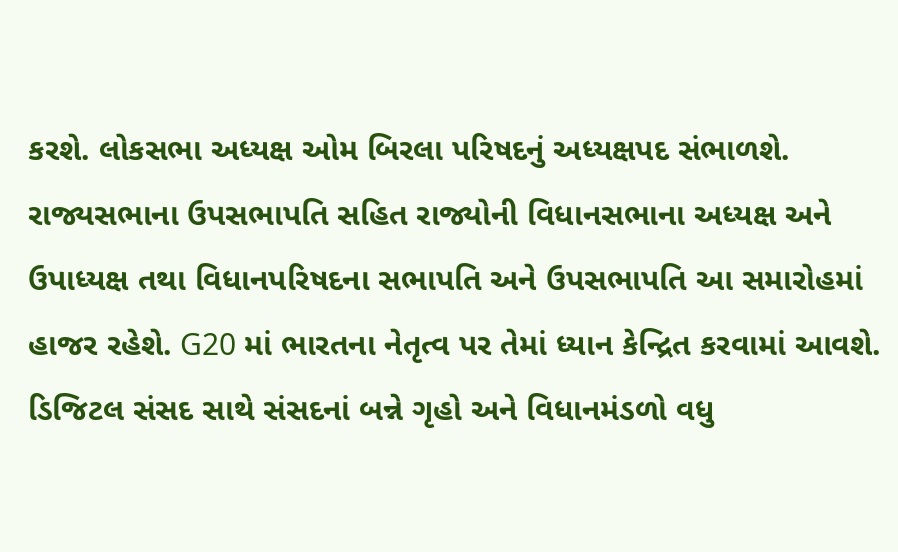કરશે. લોકસભા અધ્યક્ષ ઓમ બિરલા પરિષદનું અધ્યક્ષપદ સંભાળશે. રાજ્યસભાના ઉપસભાપતિ સહિત રાજ્યોની વિધાનસભાના અધ્યક્ષ અને ઉપાધ્યક્ષ તથા વિધાનપરિષદના સભાપતિ અને ઉપસભાપતિ આ સમારોહમાં હાજર રહેશે. G20 માં ભારતના નેતૃત્વ પર તેમાં ધ્યાન કેન્દ્રિત કરવામાં આવશે. ડિજિટલ સંસદ સાથે સંસદનાં બન્ને ગૃહો અને વિધાનમંડળો વધુ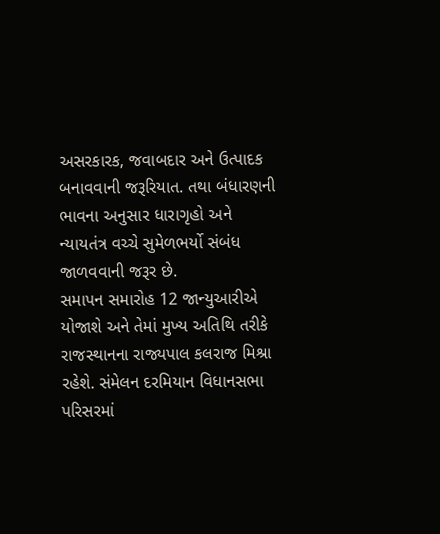અસરકારક, જવાબદાર અને ઉત્પાદક બનાવવાની જરૂરિયાત. તથા બંધારણની ભાવના અનુસાર ધારાગૃહો અને ન્યાયતંત્ર વચ્ચે સુમેળભર્યો સંબંધ જાળવવાની જરૂર છે.
સમાપન સમારોહ 12 જાન્યુઆરીએ યોજાશે અને તેમાં મુખ્ય અતિથિ તરીકે રાજસ્થાનના રાજ્યપાલ કલરાજ મિશ્રા રહેશે. સંમેલન દરમિયાન વિધાનસભા પરિસરમાં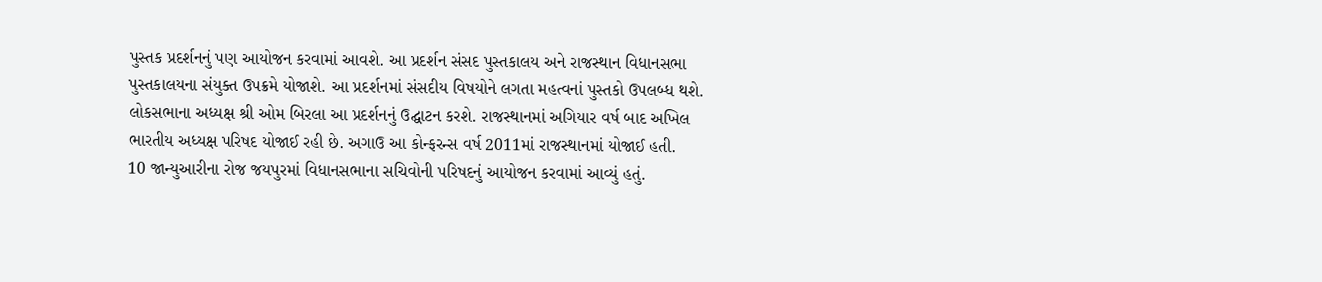પુસ્તક પ્રદર્શનનું પણ આયોજન કરવામાં આવશે. આ પ્રદર્શન સંસદ પુસ્તકાલય અને રાજસ્થાન વિધાનસભા પુસ્તકાલયના સંયુક્ત ઉપક્રમે યોજાશે. આ પ્રદર્શનમાં સંસદીય વિષયોને લગતા મહત્વનાં પુસ્તકો ઉપલબ્ધ થશે. લોકસભાના અધ્યક્ષ શ્રી ઓમ બિરલા આ પ્રદર્શનનું ઉદ્ઘાટન કરશે. રાજસ્થાનમાં અગિયાર વર્ષ બાદ અખિલ ભારતીય અધ્યક્ષ પરિષદ યોજાઈ રહી છે. અગાઉ આ કોન્ફરન્સ વર્ષ 2011માં રાજસ્થાનમાં યોજાઈ હતી.
10 જાન્યુઆરીના રોજ જયપુરમાં વિધાનસભાના સચિવોની પરિષદનું આયોજન કરવામાં આવ્યું હતું.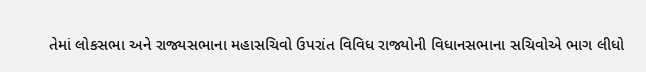તેમાં લોકસભા અને રાજ્યસભાના મહાસચિવો ઉપરાંત વિવિધ રાજ્યોની વિધાનસભાના સચિવોએ ભાગ લીધો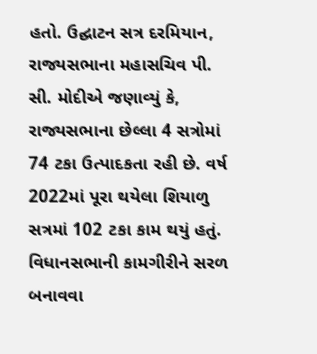હતો. ઉદ્ઘાટન સત્ર દરમિયાન, રાજ્યસભાના મહાસચિવ પી. સી. મોદીએ જણાવ્યું કે, રાજ્યસભાના છેલ્લા 4 સત્રોમાં 74 ટકા ઉત્પાદકતા રહી છે. વર્ષ 2022માં પૂરા થયેલા શિયાળુ સત્રમાં 102 ટકા કામ થયું હતું. વિધાનસભાની કામગીરીને સરળ બનાવવા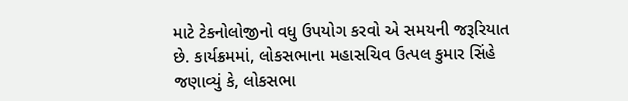માટે ટેકનોલોજીનો વધુ ઉપયોગ કરવો એ સમયની જરૂરિયાત છે. કાર્યક્રમમાં, લોકસભાના મહાસચિવ ઉત્પલ કુમાર સિંહે જણાવ્યું કે, લોકસભા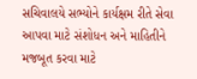સચિવાલયે સભ્યોને કાર્યક્ષમ રીતે સેવા આપવા માટે સંશોધન અને માહિતીને મજબૂત કરવા માટે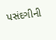પસંદગીની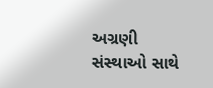અગ્રણી સંસ્થાઓ સાથે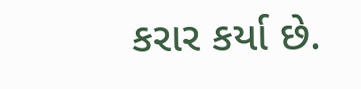કરાર કર્યા છે.